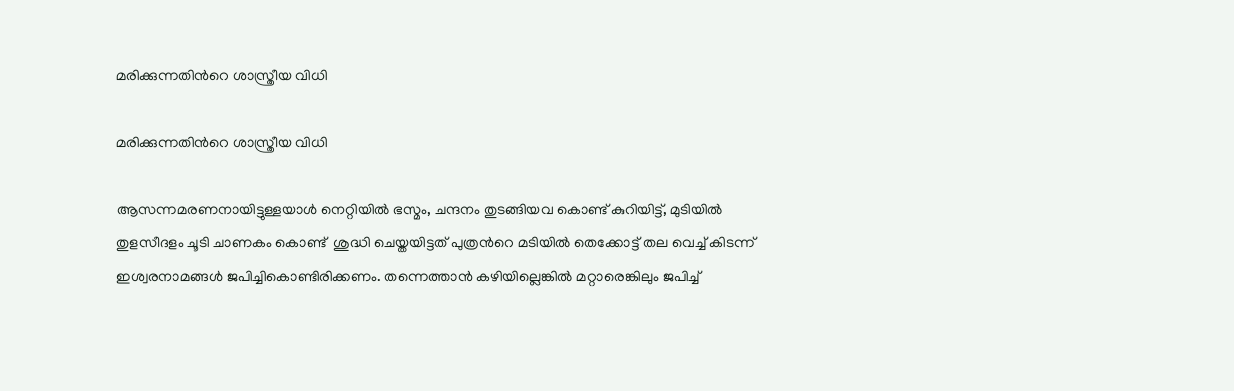മരിക്കുന്നതിന്‍റെ ശാസ്ത്രീയ വിധി

മരിക്കുന്നതിന്‍റെ ശാസ്ത്രീയ വിധി

ആസന്നമരണനായിട്ടുള്ളയാൾ നെറ്റിയിൽ ഭസ്മം, ചന്ദനം തുടങ്ങിയവ കൊണ്ട് കുറിയിട്ട്, മുടിയിൽ തുളസീദളം ചൂടി ചാണകം കൊണ്ട്  ശുദ്ധി ചെയ്തയിട്ടത് പുത്രന്‍റെ മടിയിൽ തെക്കോട്ട് തല വെച്ച് കിടന്ന് ഇശ്വരനാമങ്ങൾ ജപിച്ചികൊണ്ടിരിക്കണം. തന്നെത്താൻ കഴിയില്ലെങ്കിൽ മറ്റാരെങ്കിലും ജപിച്ച്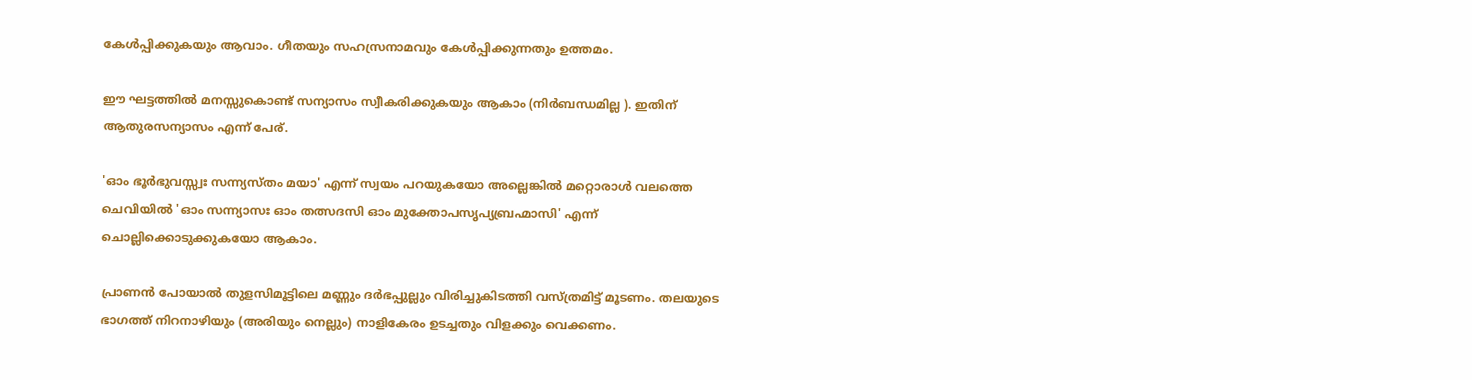കേൾപ്പിക്കുകയും ആവാം. ഗീതയും സഹസ്രനാമവും കേൾപ്പിക്കുന്നതും ഉത്തമം.

ഈ ഘട്ടത്തിൽ മനസ്സുകൊണ്ട് സന്യാസം സ്വീകരിക്കുകയും ആകാം (നിർബന്ധമില്ല ). ഇതിന് ആതുരസന്യാസം എന്ന് പേര്.

'ഓം ഭൂർഭുവസ്സ്വഃ സന്ന്യസ്തം മയാ' എന്ന് സ്വയം പറയുകയോ അല്ലെങ്കിൽ മറ്റൊരാൾ വലത്തെ ചെവിയിൽ 'ഓം സന്ന്യാസഃ ഓം തത്സദസി ഓം മുക്തോപസൃപ്യബ്രഹ്മാസി' എന്ന് ചൊല്ലിക്കൊടുക്കുകയോ ആകാം.

പ്രാണൻ പോയാൽ തുളസിമൂട്ടിലെ മണ്ണും ദർഭപ്പുല്ലും വിരിച്ചുകിടത്തി വസ്ത്രമിട്ട് മൂടണം. തലയുടെ ഭാഗത്ത് നിറനാഴിയും (അരിയും നെല്ലും) നാളികേരം ഉടച്ചതും വിളക്കും വെക്കണം.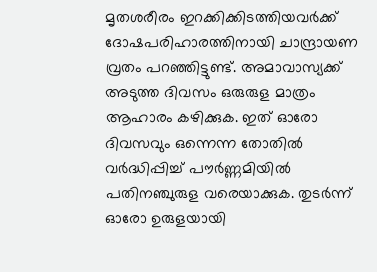മൃതശരീരം ഇറക്കിക്കിടത്തിയവർക്ക് ദോഷപരിഹാരത്തിനായി ചാന്ദ്രായണ വ്രതം പറഞ്ഞിട്ടുണ്ട്. അമാവാസ്യക്ക് അടുത്ത ദിവസം ഒരുരുള മാത്രം ആഹാരം കഴിക്കുക. ഇത് ഓരോ ദിവസവും ഒന്നെന്ന തോതിൽ വർദ്ധിപ്പിച്ച് പൗർണ്ണമിയിൽ പതിനഞ്ചുരുള വരെയാക്കുക. തുടർന്ന് ഓരോ ഉരുളയായി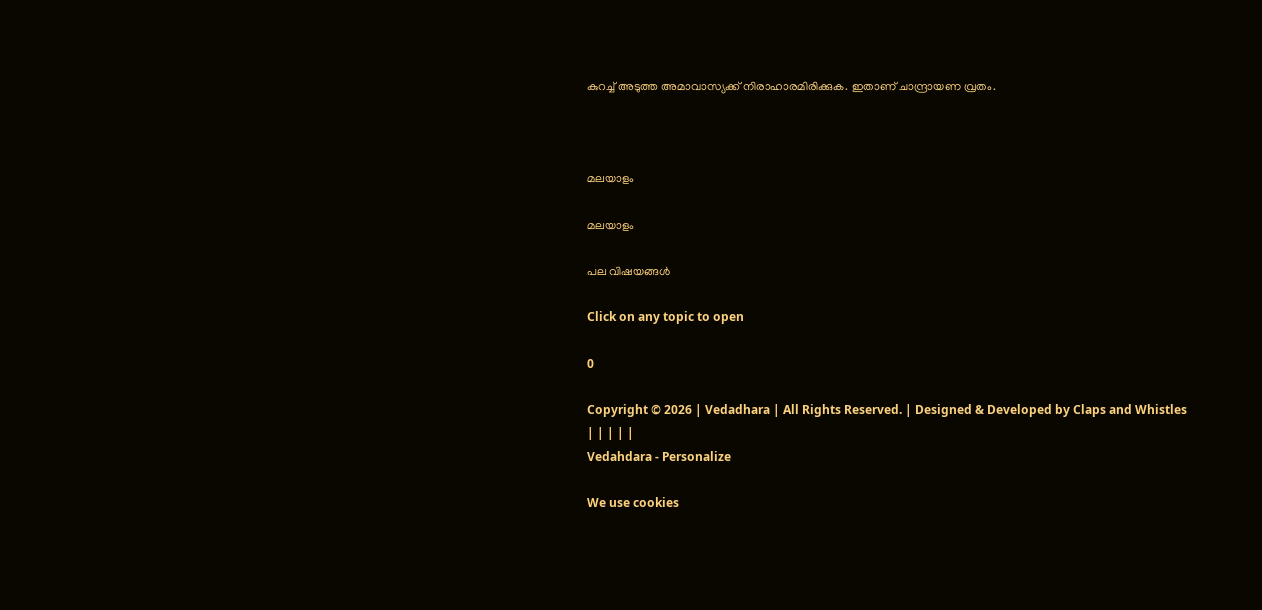കുറച്ച് അടുത്ത അമാവാസ്യക്ക് നിരാഹാരമിരിക്കുക. ഇതാണ് ചാന്ദ്രായണ വ്രതം.



മലയാളം

മലയാളം

പല വിഷയങ്ങള്‍

Click on any topic to open

0

Copyright © 2026 | Vedadhara | All Rights Reserved. | Designed & Developed by Claps and Whistles
| | | | |
Vedahdara - Personalize

We use cookies